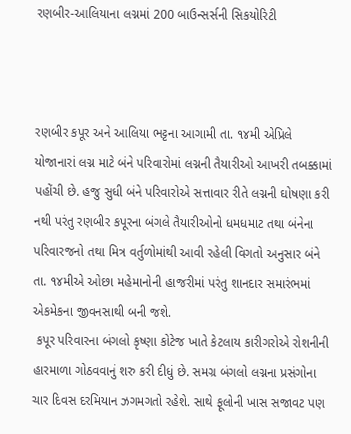રણબીર-આલિયાના લગ્નમાં 200 બાઉન્સર્સની સિકયોરિટી



રણબીર કપૂર અને આલિયા ભટ્ટના આગામી તા. ૧૪મી એપ્રિલે યોજાનારાં લગ્ન માટે બંને પરિવારોમાં લગ્નની તૈયારીઓ આખરી તબક્કામાં પહોંચી છે. હજુ સુધી બંને પરિવારોએ સત્તાવાર રીતે લગ્નની ઘોષણા કરી નથી પરંતુ રણબીર કપૂરના બંગલે તૈયારીઓનો ધમધમાટ તથા બંનેના પરિવારજનો તથા મિત્ર વર્તુળોમાંથી આવી રહેલી વિગતો અનુસાર બંને તા. ૧૪મીએ ઓછા મહેમાનોની હાજરીમાં પરંતુ શાનદાર સમારંભમાં એકમેકના જીવનસાથી બની જશે.
 કપૂર પરિવારના બંગલો કૃષ્ણા કોટેજ ખાતે કેટલાય કારીગરોએ રોશનીની હારમાળા ગોઠવવાનું શરુ કરી દીધું છે. સમગ્ર બંગલો લગ્નના પ્રસંગોના ચાર દિવસ દરમિયાન ઝગમગતો રહેશે. સાથે ફૂલોની ખાસ સજાવટ પણ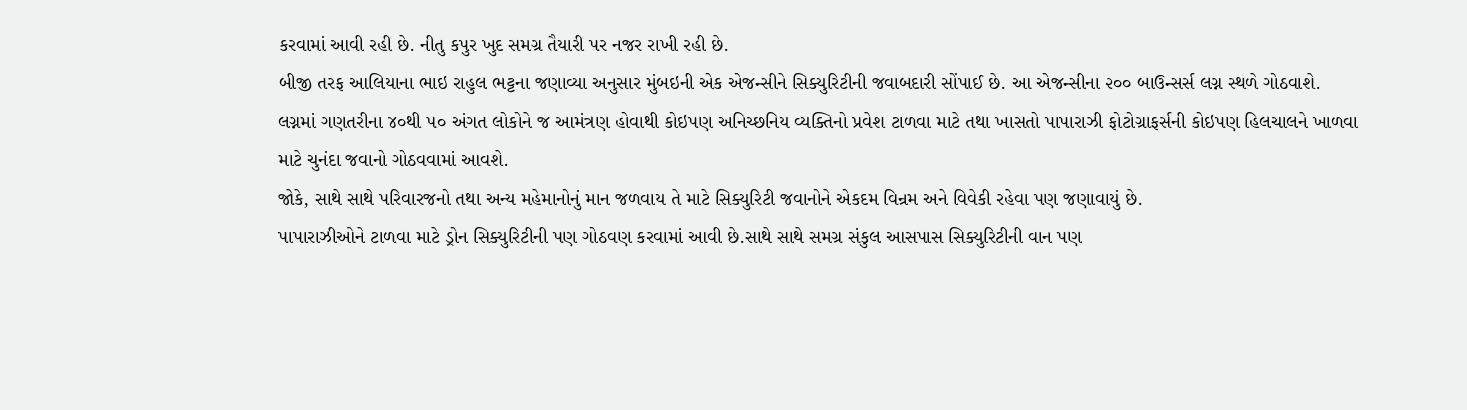કરવામાં આવી રહી છે. નીતુ કપુર ખુદ સમગ્ર તૈયારી પર નજર રાખી રહી છે.
બીજી તરફ આલિયાના ભાઇ રાહુલ ભટ્ટના જણાવ્યા અનુસાર મુંબઇની એક એજન્સીને સિક્યુરિટીની જવાબદારી સોંપાઈ છે. આ એજન્સીના ૨૦૦ બાઉન્સર્સ લગ્ન સ્થળે ગોઠવાશે. લગ્નમાં ગણતરીના ૪૦થી ૫૦ અંગત લોકોને જ આમંત્રણ હોવાથી કોઇપણ અનિચ્છનિય વ્યક્તિનો પ્રવેશ ટાળવા માટે તથા ખાસતો પાપારાઝી ફોટોગ્રાફર્સની કોઇપણ હિલચાલને ખાળવા માટે ચુનંદા જવાનો ગોઠવવામાં આવશે.
જોકે, સાથે સાથે પરિવારજનો તથા અન્ય મહેમાનોનું માન જળવાય તે માટે સિક્યુરિટી જવાનોને એકદમ વિન્રમ અને વિવેકી રહેવા પણ જણાવાયું છે.
પાપારાઝીઓને ટાળવા માટે ડ્રોન સિક્યુરિટીની પણ ગોઠવણ કરવામાં આવી છે.સાથે સાથે સમગ્ર સંકુલ આસપાસ સિક્યુરિટીની વાન પણ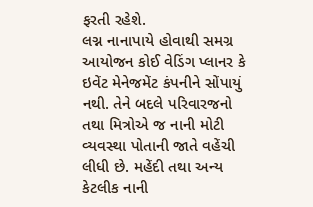ફરતી રહેશે.
લગ્ન નાનાપાયે હોવાથી સમગ્ર આયોજન કોઈ વેડિંગ પ્લાનર કે ઇવેંટ મેનેજમેંટ કંપનીને સોંપાયું નથી. તેને બદલે પરિવારજનો તથા મિત્રોએ જ નાની મોટી વ્યવસ્થા પોતાની જાતે વહેંચી લીધી છે. મહેંદી તથા અન્ય કેટલીક નાની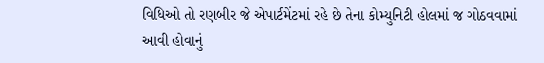વિધિઓ તો રણબીર જે એપાર્ટમેંટમાં રહે છે તેના કોમ્યુનિટી હોલમાં જ ગોઠવવામાં આવી હોવાનું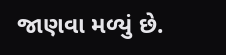જાણવા મળ્યું છે.